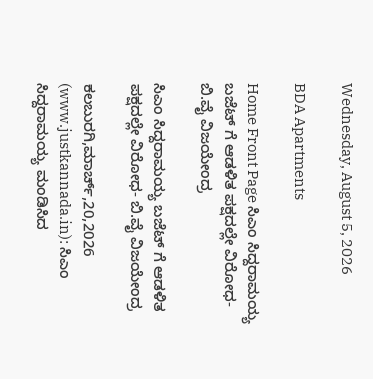Wednesday, August 5, 2026

BDA Apartments

Home Front Page ಸಿಎಂ ಸಿದ್ದರಾಮಯ್ಯ ಬಜೆಟ್ ಗೆ ಆಡಳಿತ ಪಕ್ಷದಲ್ಲೇ ವಿರೋಧ- ಬಿ.ವೈ ವಿಜಯೇಂದ್ರ

ಸಿಎಂ ಸಿದ್ದರಾಮಯ್ಯ ಬಜೆಟ್ ಗೆ ಆಡಳಿತ ಪಕ್ಷದಲ್ಲೇ ವಿರೋಧ- ಬಿ.ವೈ ವಿಜಯೇಂದ್ರ

ಕಲಬುರಗಿ,ಮಾರ್ಚ್,20,2026 (www.justkannada.in): ಸಿಎಂ ಸಿದ್ದರಾಮಯ್ಯ ಮಂಡಿಸಿದ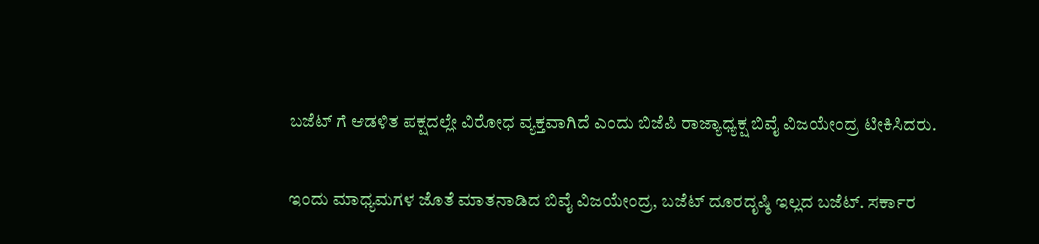ಬಜೆಟ್ ಗೆ ಆಡಳಿತ ಪಕ್ಷದಲ್ಲೇ ವಿರೋಧ ವ್ಯಕ್ತವಾಗಿದೆ ಎಂದು ಬಿಜೆಪಿ ರಾಜ್ಯಾಧ್ಯಕ್ಷ ಬಿವೈ ವಿಜಯೇಂದ್ರ ಟೀಕಿಸಿದರು.

ಇಂದು ಮಾಧ್ಯಮಗಳ ಜೊತೆ ಮಾತನಾಡಿದ ಬಿವೈ ವಿಜಯೇಂದ್ರ, ಬಜೆಟ್ ದೂರದೃಷ್ಠಿ ಇಲ್ಲದ ಬಜೆಟ್. ಸರ್ಕಾರ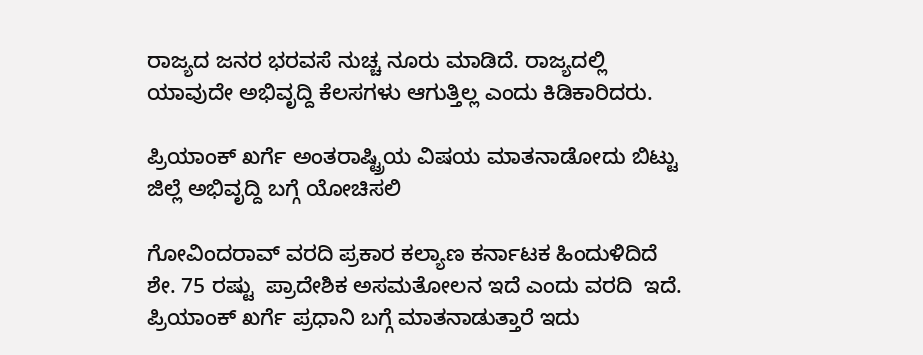ರಾಜ್ಯದ ಜನರ ಭರವಸೆ ನುಚ್ಚ ನೂರು ಮಾಡಿದೆ. ರಾಜ್ಯದಲ್ಲಿ ಯಾವುದೇ ಅಭಿವೃದ್ದಿ ಕೆಲಸಗಳು ಆಗುತ್ತಿಲ್ಲ ಎಂದು ಕಿಡಿಕಾರಿದರು.

ಪ್ರಿಯಾಂಕ್ ಖರ್ಗೆ ಅಂತರಾಷ್ಟ್ರಿಯ ವಿಷಯ ಮಾತನಾಡೋದು ಬಿಟ್ಟು ಜಿಲ್ಲೆ ಅಭಿವೃದ್ದಿ ಬಗ್ಗೆ ಯೋಚಿಸಲಿ

ಗೋವಿಂದರಾವ್ ವರದಿ ಪ್ರಕಾರ ಕಲ್ಯಾಣ ಕರ್ನಾಟಕ ಹಿಂದುಳಿದಿದೆ ಶೇ. 75 ರಷ್ಟು  ಪ್ರಾದೇಶಿಕ ಅಸಮತೋಲನ ಇದೆ ಎಂದು ವರದಿ  ಇದೆ. ಪ್ರಿಯಾಂಕ್ ಖರ್ಗೆ ಪ್ರಧಾನಿ ಬಗ್ಗೆ ಮಾತನಾಡುತ್ತಾರೆ ಇದು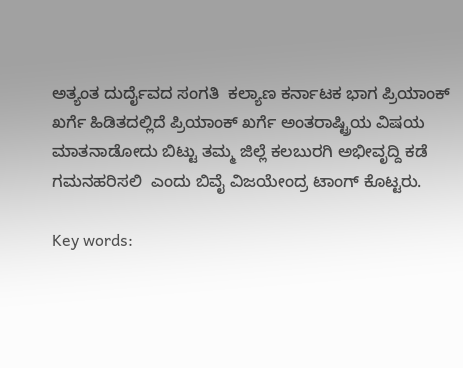ಅತ್ಯಂತ ದುರ್ದೈವದ ಸಂಗತಿ  ಕಲ್ಯಾಣ ಕರ್ನಾಟಕ ಭಾಗ ಪ್ರಿಯಾಂಕ್ ಖರ್ಗೆ ಹಿಡಿತದಲ್ಲಿದೆ ಪ್ರಿಯಾಂಕ್ ಖರ್ಗೆ ಅಂತರಾಷ್ಟ್ರಿಯ ವಿಷಯ ಮಾತನಾಡೋದು ಬಿಟ್ಟು ತಮ್ಮ ಜಿಲ್ಲೆ ಕಲಬುರಗಿ ಅಭೀವೃದ್ದಿ ಕಡೆ ಗಮನಹರಿಸಲಿ  ಎಂದು ಬಿವೈ ವಿಜಯೇಂದ್ರ ಟಾಂಗ್ ಕೊಟ್ಟರು.

Key words: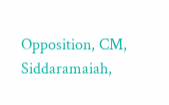Opposition, CM, Siddaramaiah,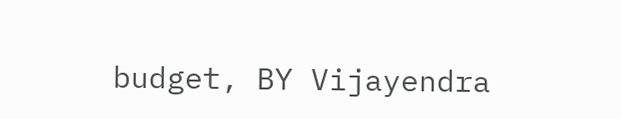budget, BY Vijayendra